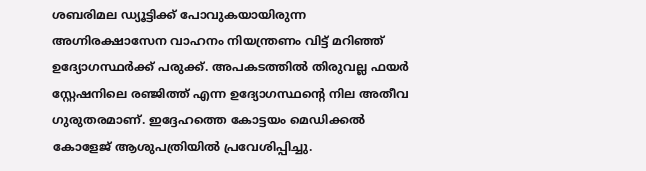ശബരിമല ഡ്യൂട്ടിക്ക് പോവുകയായിരുന്ന അഗ്നിരക്ഷാസേന വാഹനം നിയന്ത്രണം വിട്ട് മറിഞ്ഞ് ഉദ്യോഗസ്ഥർക്ക് പരുക്ക്. അപകടത്തിൽ തിരുവല്ല ഫയർ സ്റ്റേഷനിലെ രഞ്ജിത്ത് എന്ന ഉദ്യോഗസ്ഥന്റെ നില അതീവ ഗുരുതരമാണ്. ഇദ്ദേഹത്തെ കോട്ടയം മെഡിക്കൽ കോളേജ് ആശുപത്രിയിൽ പ്രവേശിപ്പിച്ചു.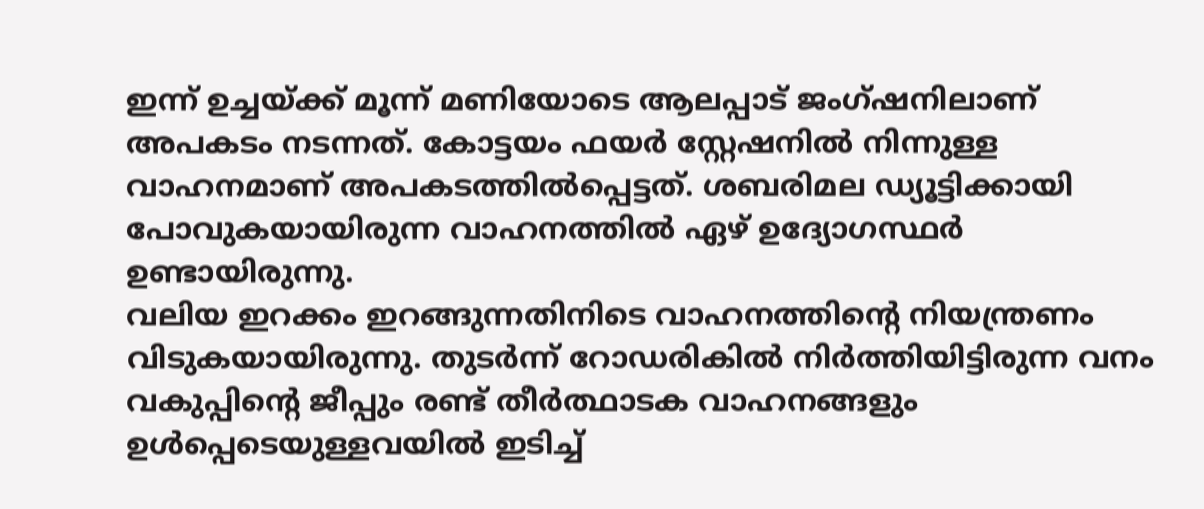ഇന്ന് ഉച്ചയ്ക്ക് മൂന്ന് മണിയോടെ ആലപ്പാട് ജംഗ്ഷനിലാണ് അപകടം നടന്നത്. കോട്ടയം ഫയർ സ്റ്റേഷനിൽ നിന്നുള്ള വാഹനമാണ് അപകടത്തിൽപ്പെട്ടത്. ശബരിമല ഡ്യൂട്ടിക്കായി പോവുകയായിരുന്ന വാഹനത്തിൽ ഏഴ് ഉദ്യോഗസ്ഥർ ഉണ്ടായിരുന്നു.
വലിയ ഇറക്കം ഇറങ്ങുന്നതിനിടെ വാഹനത്തിന്റെ നിയന്ത്രണം വിടുകയായിരുന്നു. തുടർന്ന് റോഡരികിൽ നിർത്തിയിട്ടിരുന്ന വനം വകുപ്പിന്റെ ജീപ്പും രണ്ട് തീർത്ഥാടക വാഹനങ്ങളും ഉൾപ്പെടെയുള്ളവയിൽ ഇടിച്ച്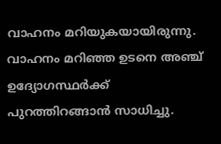വാഹനം മറിയുകയായിരുന്നു.
വാഹനം മറിഞ്ഞ ഉടനെ അഞ്ച് ഉദ്യോഗസ്ഥർക്ക് പുറത്തിറങ്ങാൻ സാധിച്ചു.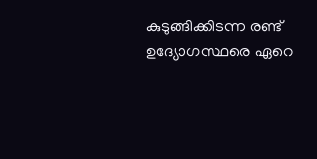കുടുങ്ങിക്കിടന്ന രണ്ട് ഉദ്യോഗസ്ഥരെ ഏറെ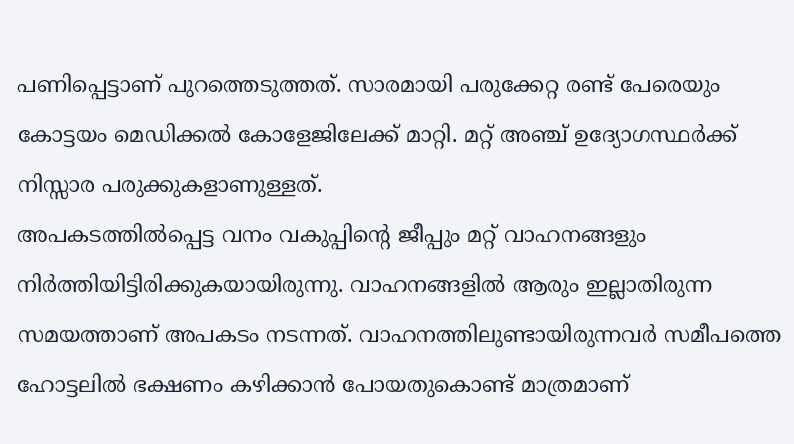പണിപ്പെട്ടാണ് പുറത്തെടുത്തത്. സാരമായി പരുക്കേറ്റ രണ്ട് പേരെയും കോട്ടയം മെഡിക്കൽ കോളേജിലേക്ക് മാറ്റി. മറ്റ് അഞ്ച് ഉദ്യോഗസ്ഥർക്ക് നിസ്സാര പരുക്കുകളാണുള്ളത്.
അപകടത്തിൽപ്പെട്ട വനം വകുപ്പിന്റെ ജീപ്പും മറ്റ് വാഹനങ്ങളും നിർത്തിയിട്ടിരിക്കുകയായിരുന്നു. വാഹനങ്ങളിൽ ആരും ഇല്ലാതിരുന്ന സമയത്താണ് അപകടം നടന്നത്. വാഹനത്തിലുണ്ടായിരുന്നവർ സമീപത്തെ ഹോട്ടലിൽ ഭക്ഷണം കഴിക്കാൻ പോയതുകൊണ്ട് മാത്രമാണ്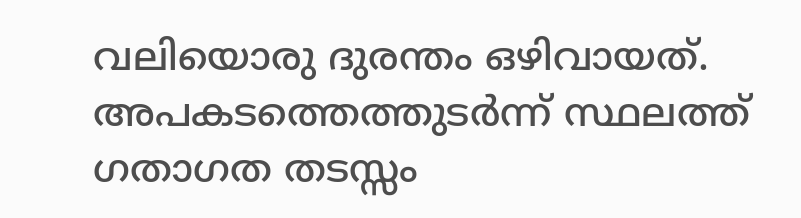വലിയൊരു ദുരന്തം ഒഴിവായത്. അപകടത്തെത്തുടർന്ന് സ്ഥലത്ത് ഗതാഗത തടസ്സം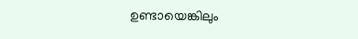ഉണ്ടായെങ്കിലും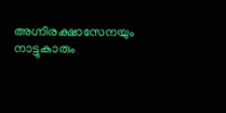അഗ്നിരക്ഷാസേനയും നാട്ടുകാരും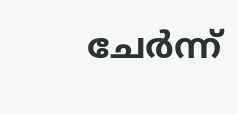ചേർന്ന്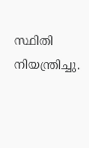സ്ഥിതി നിയന്ത്രിച്ചു.